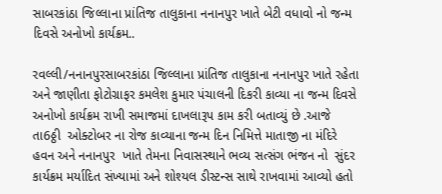સાબરકાંઠા જિલ્લાના પ્રાંતિજ તાલુકાના નનાનપુર ખાતે બેટી વધાવો નો જન્મ દિવસે અનોખો કાર્યક્રમ..

રવલ્લી/નનાનપુરસાબરકાંઠા જિલ્લાના પ્રાંતિજ તાલુકાના નનાનપુર ખાતે રહેતા અને જાણીતા ફોટોગ્રાફર કમલેશ કુમાર પંચાલની દિકરી કાવ્યા ના જન્મ દિવસે અનોખો કાર્યક્રમ રાખી સમાજમાં દાખલારૂપ કામ કરી બતાવ્યું છે .આજે તા6ઠ્ઠી  ઓક્ટોબર ના રોજ કાવ્યાના જન્મ દિન નિમિત્તે માતાજી ના મંદિરે હવન અને નનાનપુર  ખાતે તેમના નિવાસસ્થાને ભવ્ય સત્સંગ ભંજન નો  સુંદર કાર્યક્રમ મર્યાદિત સંખ્યામાં અને શોશ્યલ ડીસ્ટન્સ સાથે રાખવામાં આવ્યો હતો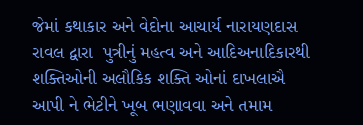જેમાં કથાકાર અને વેદોના આચાર્ય નારાયણદાસ રાવલ દ્વારા  પુત્રીનું મહત્વ અને આદિઅનાદિકારથી શક્તિઓની અલૌકિક શક્તિ ઓનાં દાખલાઐ આપી ને ભેટીને ખૂબ ભણાવવા અને તમામ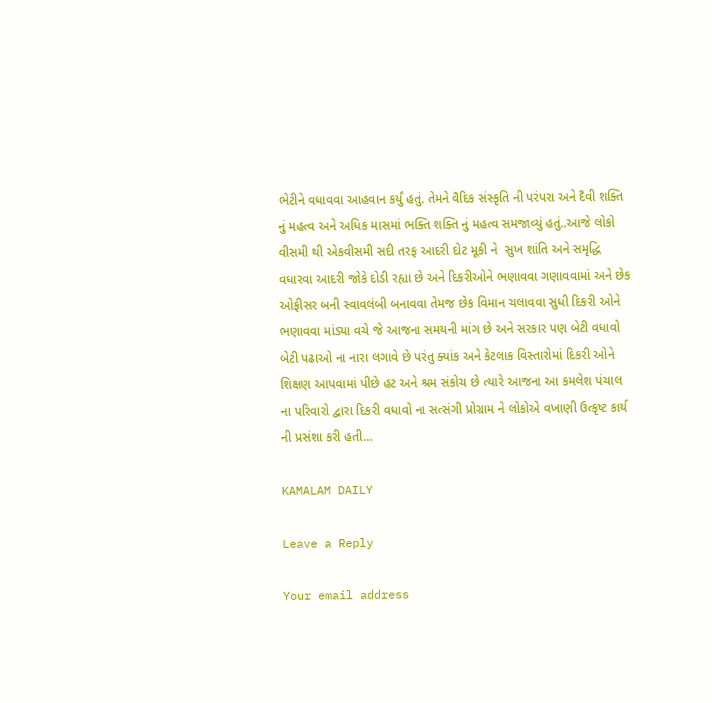ભેટીને વધાવવા આહવાન કર્યું હતું. તેમને વૈદિક સંસ્કૃતિ ની પરંપરા અને દૈવી શક્તિ નું મહત્વ અને અધિક માસમાં ભક્તિ શક્તિ નું મહત્વ સમજાવ્યું હતું..આજે લોકો વીસમી થી એકવીસમી સદી તરફ આદરી દોટ મૂકી ને  સુખ શાંતિ અને સમૃદ્ધિ વધારવા આદરી જોકે દોડી રહ્યા છે અને દિકરીઓને ભણાવવા ગણાવવામાં અને છેક ઓફીસર બની સ્વાવલંબી બનાવવા તેમજ છેક વિમાન ચલાવવા સુધી દિકરી ઓને ભણાવવા માંડ્યા વચે જે આજના સમયની માંગ છે અને સરકાર પણ બેટી વધાવો બેટી પઢાઓ ના નારા લગાવે છે પરંતુ ક્યાંક અને કેટલાક વિસ્તારોમાં દિકરી ઓને શિક્ષણ આપવામાં પીછે હટ અને શ્રમ સંકોચ છે ત્યારે આજના આ કમલેશ પંચાલ ના પરિવારો દ્વારા દિકરી વધાવો ના સત્સંગી પ્રોગ્રામ ને લોકોએ વખાણી ઉત્કૃષ્ટ કાર્ય ની પ્રસંશા કરી હતી…

KAMALAM DAILY

Leave a Reply

Your email address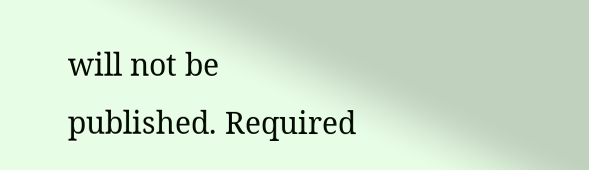will not be published. Required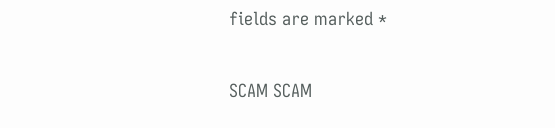fields are marked *

SCAM SCAM